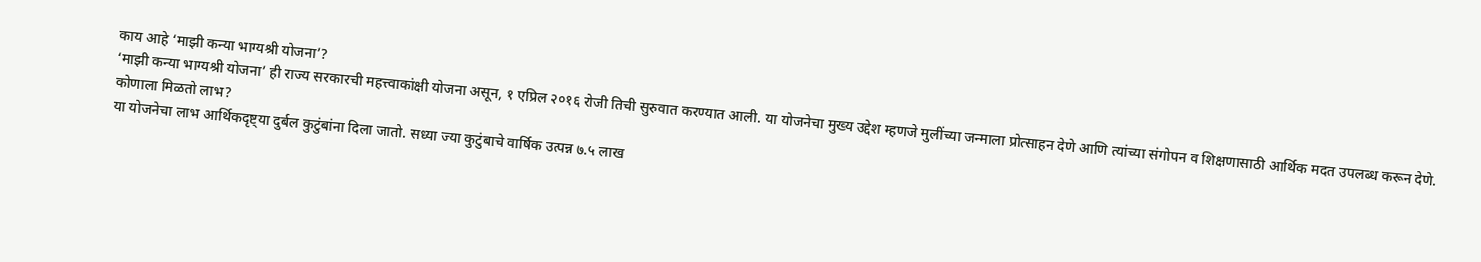काय आहे ‘माझी कन्या भाग्यश्री योजना’?
‘माझी कन्या भाग्यश्री योजना’ ही राज्य सरकारची महत्त्वाकांक्षी योजना असून, १ एप्रिल २०१६ रोजी तिची सुरुवात करण्यात आली. या योजनेचा मुख्य उद्देश म्हणजे मुलींच्या जन्माला प्रोत्साहन देणे आणि त्यांच्या संगोपन व शिक्षणासाठी आर्थिक मदत उपलब्ध करून देणे.
कोणाला मिळतो लाभ?
या योजनेचा लाभ आर्थिकदृष्ट्या दुर्बल कुटुंबांना दिला जातो. सध्या ज्या कुटुंबाचे वार्षिक उत्पन्न ७.५ लाख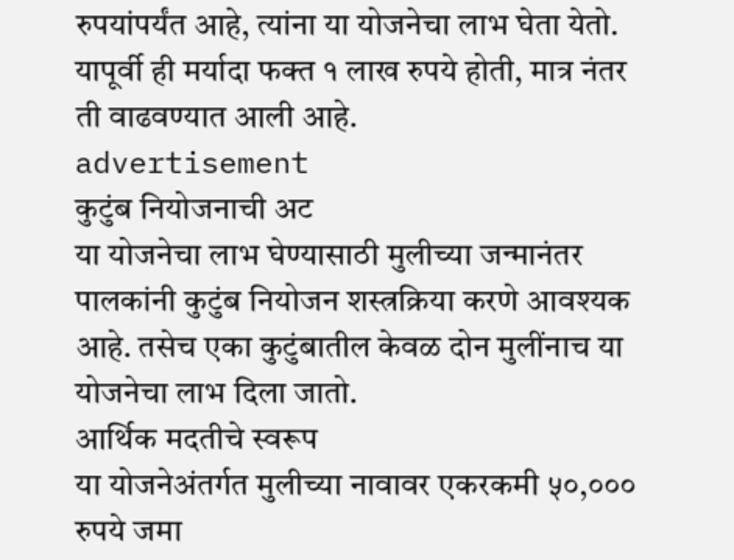रुपयांपर्यंत आहे, त्यांना या योजनेचा लाभ घेता येतो. यापूर्वी ही मर्यादा फक्त १ लाख रुपये होती, मात्र नंतर ती वाढवण्यात आली आहे.
advertisement
कुटुंब नियोजनाची अट
या योजनेचा लाभ घेण्यासाठी मुलीच्या जन्मानंतर पालकांनी कुटुंब नियोजन शस्त्रक्रिया करणे आवश्यक आहे. तसेच एका कुटुंबातील केवळ दोन मुलींनाच या योजनेचा लाभ दिला जातो.
आर्थिक मदतीचे स्वरूप
या योजनेअंतर्गत मुलीच्या नावावर एकरकमी ५०,००० रुपये जमा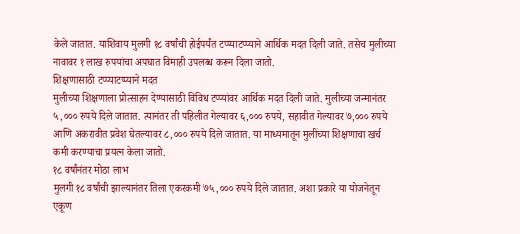केले जातात. याशिवाय मुलगी १८ वर्षांची होईपर्यंत टप्प्याटप्प्याने आर्थिक मदत दिली जाते. तसेच मुलीच्या नावावर १ लाख रुपयांचा अपघात विमाही उपलब्ध करून दिला जातो.
शिक्षणासाठी टप्प्याटप्प्याने मदत
मुलीच्या शिक्षणाला प्रोत्साहन देण्यासाठी विविध टप्प्यांवर आर्थिक मदत दिली जाते. मुलीच्या जन्मानंतर ५,००० रुपये दिले जातात. त्यानंतर ती पहिलीत गेल्यावर ६,००० रुपये, सहावीत गेल्यावर ७,००० रुपये आणि अकरावीत प्रवेश घेतल्यावर ८,००० रुपये दिले जातात. या माध्यमातून मुलींच्या शिक्षणाचा खर्च कमी करण्याचा प्रयत्न केला जातो.
१८ वर्षांनंतर मोठा लाभ
मुलगी १८ वर्षांची झाल्यानंतर तिला एकरकमी ७५,००० रुपये दिले जातात. अशा प्रकारे या योजनेतून एकूण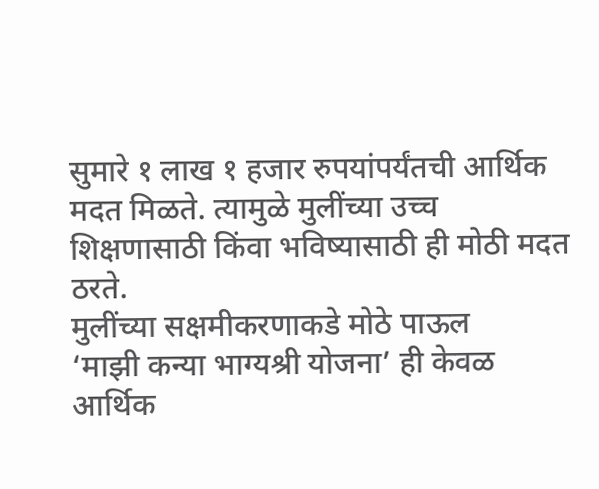सुमारे १ लाख १ हजार रुपयांपर्यंतची आर्थिक मदत मिळते. त्यामुळे मुलींच्या उच्च शिक्षणासाठी किंवा भविष्यासाठी ही मोठी मदत ठरते.
मुलींच्या सक्षमीकरणाकडे मोठे पाऊल
‘माझी कन्या भाग्यश्री योजना’ ही केवळ आर्थिक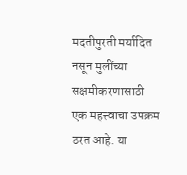मदतीपुरती मर्यादित नसून मुलींच्या सक्षमीकरणासाठी एक महत्त्वाचा उपक्रम ठरत आहे. या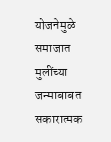योजनेमुळे समाजात मुलींच्या जन्माबाबत सकारात्मक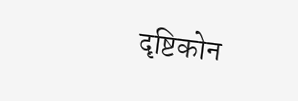दृष्टिकोन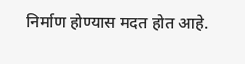निर्माण होण्यास मदत होत आहे.